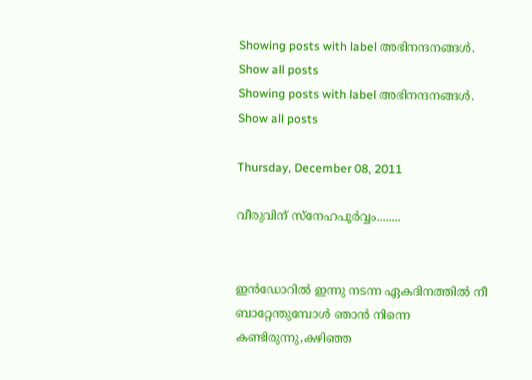Showing posts with label അഭിനന്ദനങ്ങള്‍. Show all posts
Showing posts with label അഭിനന്ദനങ്ങള്‍. Show all posts

Thursday, December 08, 2011

വീരുവിന് സ്നേഹപൂര്‍വ്വം........


ഇന്‍ഡോറില്‍ ഇന്നു നടന്ന ഏകദിനത്തില്‍ നീ ബാറ്റേന്തുമ്പോള്‍ ഞാന്‍ നിന്നെ കണ്ടിരുന്നു,കഴിഞ്ഞ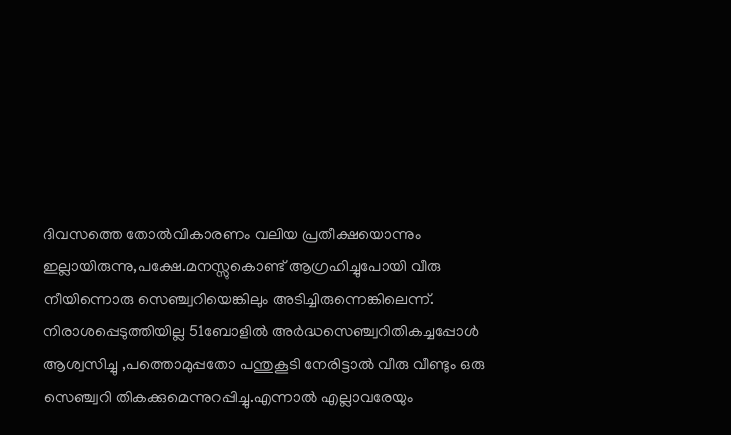ദിവസത്തെ തോല്‍വികാരണം വലിയ പ്രതീക്ഷയൊന്നും ഇല്ലായിരുന്നു,പക്ഷേ.മനസ്സുകൊണ്ട് ആഗ്രഹിച്ചുപോയി വീരു നീയിന്നൊരു സെഞ്ച്വറിയെങ്കിലും അടിച്ചിരുന്നെങ്കിലെന്ന്. നിരാശപ്പെടുത്തിയില്ല 51ബോളില്‍ അര്‍ദ്ധസെഞ്ച്വറിതികച്ചപ്പോള്‍ ആശ്വസിച്ചു ,പത്തൊമുപ്പതോ പന്തുകൂടി നേരിട്ടാല്‍ വീരു വീണ്ടും ഒരു സെഞ്ച്വറി തികക്കുമെന്നുറപ്പിച്ചു.എന്നാല്‍ എല്ലാവരേയും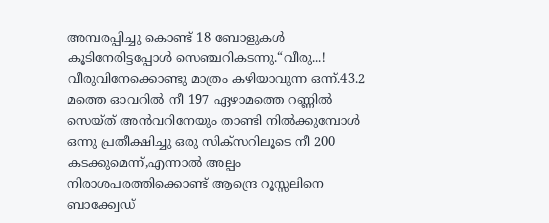അമ്പരപ്പിച്ചു കൊണ്ട് 18 ബോളുകള്‍ കൂടിനേരിട്ടപ്പോള്‍ സെഞ്ചറികടന്നു.“വീരു...! വീരുവിനേക്കൊണ്ടു മാത്രം കഴിയാവുന്ന ഒന്ന്.43.2 മത്തെ ഓവറില്‍ നീ 197 ഏഴാമത്തെ റണ്ണില്‍ സെയ്‌ത് അന്‍‌വറിനേയും താണ്ടി നില്‍ക്കുമ്പോള്‍ ഒന്നു പ്രതീക്ഷിച്ചു ഒരു സിക്സറിലൂടെ നീ 200 കടക്കുമെന്ന്,എന്നാല്‍ അല്പം നിരാശപരത്തിക്കൊണ്ട് ആന്ദ്രെ റൂസ്സലിനെ ബാക്ക്വേഡ്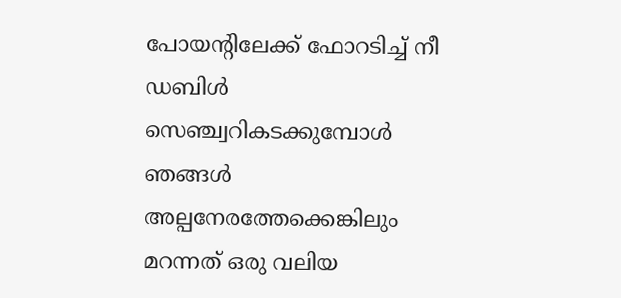പോയന്റിലേക്ക് ഫോറടിച്ച് നീ ഡബിള്‍ സെഞ്ച്വറികടക്കുമ്പോള്‍ ഞങ്ങള്‍ അല്പനേരത്തേക്കെങ്കിലും മറന്നത് ഒരു വലിയ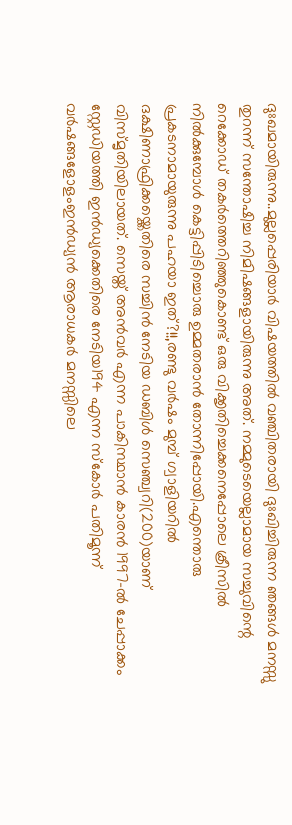ദുഃഖമായിരുന്നു..മുല്ലപ്പെരിയാര്‍ വിഷയത്തില്‍ വഞ്ചിതരായി ദുഃഖിച്ചിരുന്ന ഞങ്ങള്‍ മനസ്സു തുറന്ന് സന്തോഷിച്ച നിമിഷങ്ങളായിരുന്നു അത്. നമ്മുടെയെല്ലാമായ സച്ചുവിന്റെ റെക്കോഡ് തകര്‍ത്തെറിഞ്ഞുകൊണ്ട് ഒരു വിക്കൃതിച്ചെക്കനെപ്പോലെ ക്രീസില്‍ നില്‍ക്കുമ്പോള്‍ കെട്ടിപ്പിടിച്ചൊരു ഉമ്മതരാന്‍ തോന്നിപ്പോയി.എന്തൊരു പ്രകടനാമായുരുന്നു പഹയാ ഇത്?!!,രണ്ടു വര്‍ഷം മുമ്പ് ഗ്വാളിയറില്‍ ദക്ഷിണാഫ്രിക്കയ്ക്കെതിരെ സച്ചിന്‍ നേടിയ ഡബിള്‍ സെഞ്ച്വറി(200)യാണ് വിസ്മൃതിയിലായത്. സെയ്ത് അന്‍‌വര്‍ എന്ന പാകിസ്ഥാന്‍ കാരന്‍ 1997-ല്‍ ചേപ്പാക്കം സ്റ്റേഡിയത്തി ഇന്‍ഡ്യക്കെതിരെ നേടിയ194 എന്ന സ്കോര്‍ പതിമൂന്ന് വര്‍ഷങ്ങളോളംഇന്‍ഡ്യന്‍ ആരാധകര്‍ മനസ്സിലെ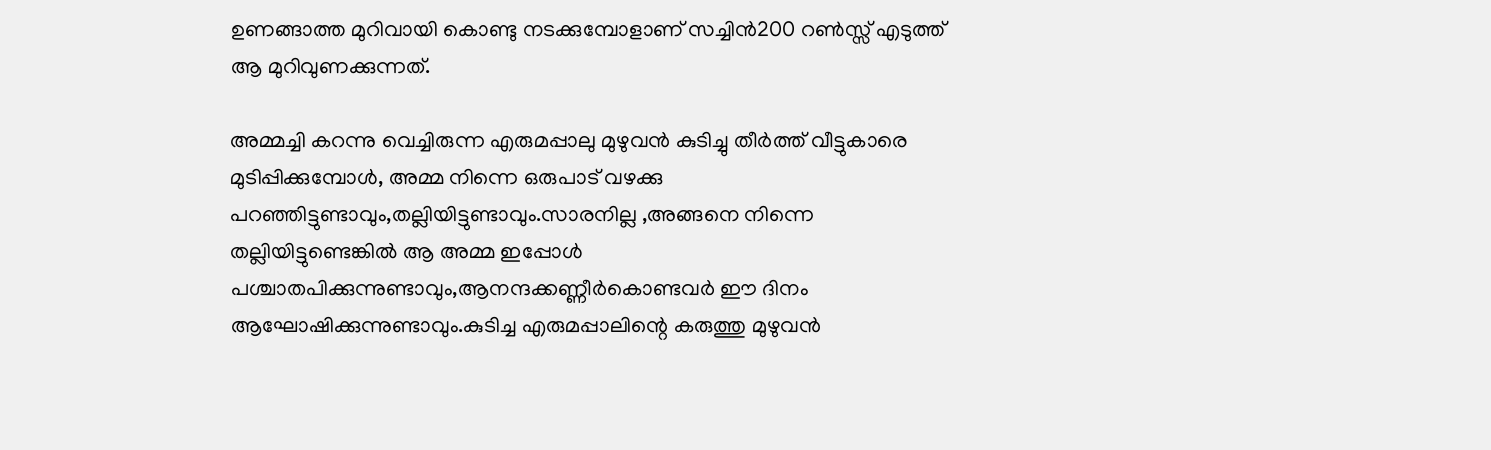ഉണങ്ങാത്ത മുറിവായി കൊണ്ടു നടക്കുമ്പോളാണ് സച്ചിന്‍200 റണ്‍സ്സ് എടുത്ത് ആ മുറിവുണക്കുന്നത്.

അമ്മച്ചി കറന്നു വെച്ചിരുന്ന എരുമപ്പാലു മുഴുവന്‍ കുടിച്ചു തീര്‍ത്ത് വീട്ടുകാരെ മുടിപ്പിക്കുമ്പോള്‍, അമ്മ നിന്നെ ഒരുപാട് വഴക്കു പറഞ്ഞിട്ടുണ്ടാവും,തല്ലിയിട്ടുണ്ടാവും.സാരനില്ല ,അങ്ങനെ നിന്നെ തല്ലിയിട്ടുണ്ടെങ്കില്‍ ആ അമ്മ ഇപ്പോള്‍ പശ്ചാതപിക്കുന്നുണ്ടാവും,ആനന്ദക്കണ്ണീര്‍കൊണ്ടവര്‍ ഈ ദിനം ആഘോഷിക്കുന്നുണ്ടാവും.കുടിച്ച എരുമപ്പാലിന്റെ കരുത്തു മുഴുവന്‍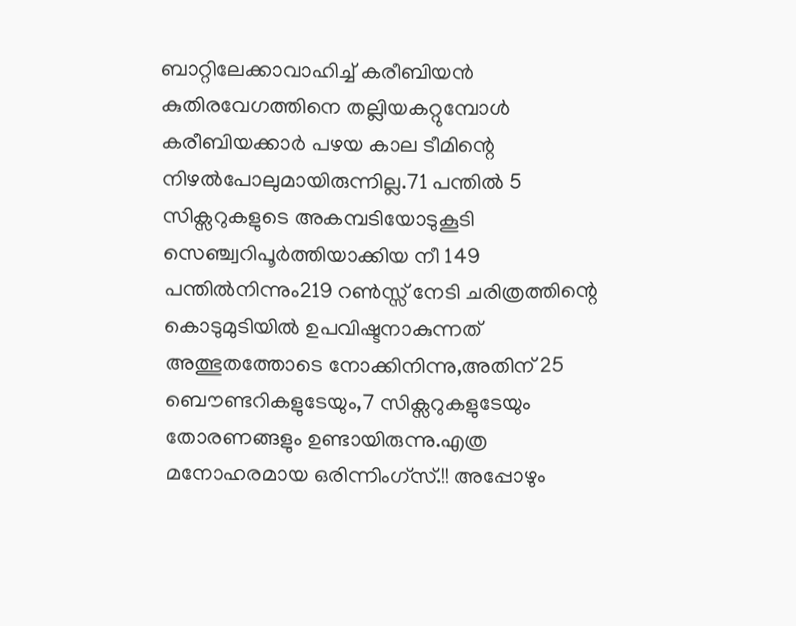ബാറ്റിലേക്കാവാഹിച്ച് കരീബിയന്‍ കുതിരവേഗത്തിനെ തല്ലിയകറ്റുമ്പോള്‍ കരീബിയക്കാര്‍ പഴയ കാല ടീമിന്റെ നിഴല്‍‌പോലുമായിരുന്നില്ല.71 പന്തില്‍ 5 സിക്സറുകളുടെ അകമ്പടിയോടുകൂടി സെഞ്ച്വറിപൂര്‍ത്തിയാക്കിയ നീ 149 പന്തില്‍നിന്നും219 റണ്‍സ്സ് നേടി ചരിത്രത്തിന്റെ കൊടുമുടിയില്‍ ഉപവിഷ്ടനാകുന്നത് അത്ഭുതത്തോടെ നോക്കിനിന്നു,അതിന് 25 ബൌണ്ടറികളുടേയും,7 സിക്സറുകളുടേയും തോരണങ്ങളും ഉണ്ടായിരുന്നു.എത്ര മനോഹരമായ ഒരിന്നിംഗ്‌സ്.!! അപ്പോഴും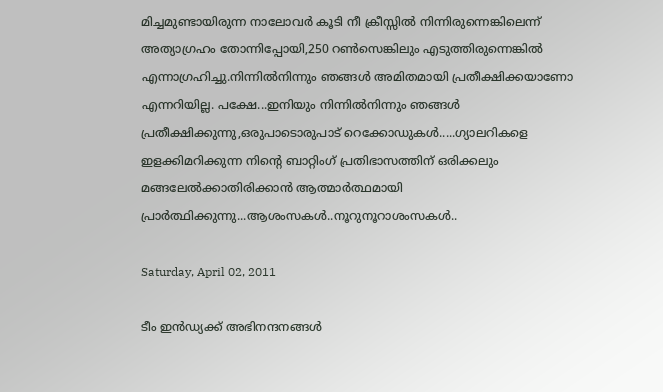മിച്ചമുണ്ടായിരുന്ന നാലോവര്‍ കൂടി നീ ക്രീസ്സില്‍ നിന്നിരുന്നെങ്കിലെന്ന് അത്യാഗ്രഹം തോന്നിപ്പോയി,250 റണ്‍സെങ്കിലും എടുത്തിരുന്നെങ്കില്‍ എന്നാഗ്രഹിച്ചു.നിന്നില്‍നിന്നും ഞങ്ങള്‍ അമിതമായി പ്രതീക്ഷിക്കയാണോ എന്നറിയില്ല. പക്ഷേ...ഇനിയും നിന്നില്‍നിന്നും ഞങ്ങള്‍ പ്രതീക്ഷിക്കുന്നു,ഒരുപാടൊരുപാട് റെക്കോഡുകള്‍.....ഗ്യാലറികളെ ഇളക്കിമറിക്കുന്ന നിന്റെ ബാറ്റിംഗ് പ്രതിഭാസത്തിന് ഒരിക്കലും മങ്ങലേല്‍ക്കാതിരിക്കാന്‍ ആത്മാര്‍ത്ഥമായി പ്രാര്‍ത്ഥിക്കുന്നു...ആശംസകള്‍..നൂറുനൂറാശംസകള്‍..

Saturday, April 02, 2011

ടീം ഇന്‍ഡ്യക്ക് അഭിനന്ദനങ്ങള്‍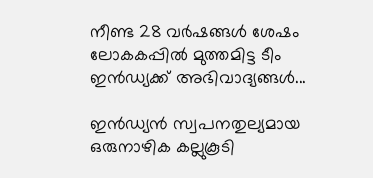നീണ്ട 28 വര്‍ഷങ്ങള്‍ ശേഷം ലോകകപ്പില്‍ മുത്തമിട്ട ടീം ഇന്‍ഡ്യക്ക് അഭിവാദ്യങ്ങള്‍...

ഇന്‍ഡ്യന്‍ സ്വപനതുല്യമായ ഒരുനാഴിക കല്ലുകൂടി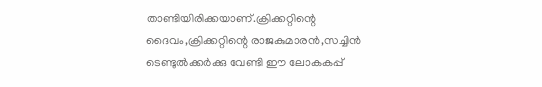താണ്ടിയിരിക്കയാണ്.ക്രിക്കറ്റിന്റെ ദൈവം,ക്രിക്കറ്റിന്റെ രാജകുമാരന്‍,സച്ചിന്‍ ടെണ്ടുല്‍ക്കര്‍ക്കു വേണ്ടി ഈ ലോകകപ്പ്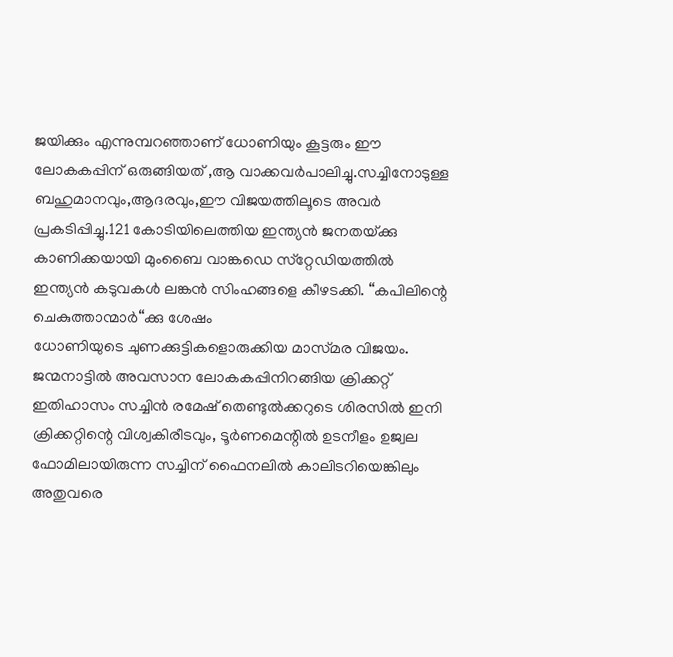ജയിക്കും എന്നുമ്പറഞ്ഞാണ് ധോണിയും കൂട്ടരും ഈ ലോകകപ്പിന് ഒരുങ്ങിയത് ,ആ വാക്കവര്‍പാലിച്ചു.സച്ചിനോടുള്ള ബഹുമാനവും,ആദരവും,ഈ വിജയത്തിലൂടെ അവര്‍ പ്രകടിപ്പിച്ചു.121 കോടിയിലെത്തിയ ഇന്ത്യന്‍ ജനതയ്‌ക്കു കാണിക്കയായി മുംബൈ വാങ്കഡെ സ്‌റ്റേഡിയത്തില്‍ ഇന്ത്യന്‍ കടുവകള്‍ ലങ്കന്‍ സിംഹങ്ങളെ കീഴടക്കി. “കപിലിന്റെ ചെകുത്താന്മാര്‍“ക്കു ശേഷം
ധോണിയുടെ ചുണക്കുട്ടികളൊരുക്കിയ മാസ്‌മര വിജയം. ജന്മനാട്ടില്‍ അവസാന ലോകകപ്പിനിറങ്ങിയ ക്രിക്കറ്റ്‌ ഇതിഹാസം സച്ചിന്‍ രമേഷ്‌ തെണ്ടുല്‍ക്കറുടെ ശിരസില്‍ ഇനി ക്രിക്കറ്റിന്റെ വിശ്വകിരീടവും, ടൂര്‍ണമെന്റില്‍ ഉടനീളം ഉജ്വല ഫോമിലായിരുന്ന സച്ചിന്‌ ഫൈനലില്‍ കാലിടറിയെങ്കിലും അതുവരെ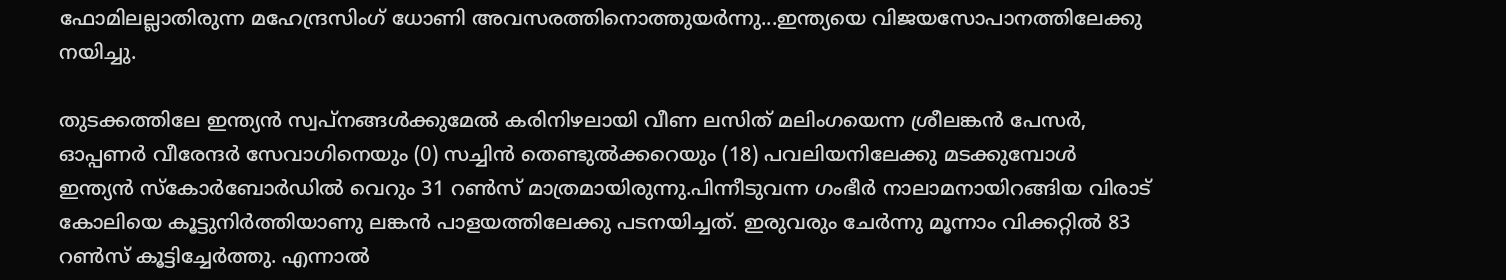ഫോമിലല്ലാതിരുന്ന മഹേന്ദ്രസിംഗ്‌ ധോണി അവസരത്തിനൊത്തുയര്‍ന്നു...ഇന്ത്യയെ വിജയസോപാനത്തിലേക്കു നയിച്ചു.

തുടക്കത്തിലേ ഇന്ത്യന്‍ സ്വപ്‌നങ്ങള്‍ക്കുമേല്‍ കരിനിഴലായി വീണ ലസിത്‌ മലിംഗയെന്ന ശ്രീലങ്കന്‍ പേസര്‍, ഓപ്പണര്‍ വീരേന്ദര്‍ സേവാഗിനെയും (0) സച്ചിന്‍ തെണ്ടുല്‍ക്കറെയും (18) പവലിയനിലേക്കു മടക്കുമ്പോള്‍ ഇന്ത്യന്‍ സ്‌കോര്‍ബോര്‍ഡില്‍ വെറും 31 റണ്‍സ്‌ മാത്രമായിരുന്നു.പിന്നീടുവന്ന ഗംഭീര്‍ നാലാമനായിറങ്ങിയ വിരാട്‌ കോലിയെ കൂട്ടുനിര്‍ത്തിയാണു ലങ്കന്‍ പാളയത്തിലേക്കു പടനയിച്ചത്‌. ഇരുവരും ചേര്‍ന്നു മൂന്നാം വിക്കറ്റില്‍ 83 റണ്‍സ്‌ കൂട്ടിച്ചേര്‍ത്തു. എന്നാല്‍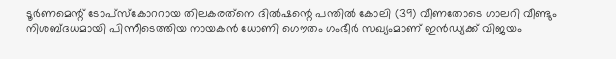ടൂര്‍ണമെന്റ്‌ ടോപ്‌സ്കോററായ തിലകരത്‌നെ ദില്‍ഷന്റെ പന്തില്‍ കോലി (39) വീണതോടെ ഗാലറി വീണ്ടും നിശബ്‌ദധമായി പിന്നീടെത്തിയ നായകന്‍ ധോണി ഗൌതം ഗംഭീര്‍ സഖ്യംമാണ് ഇന്‍ഡ്യക്ക് വിജയം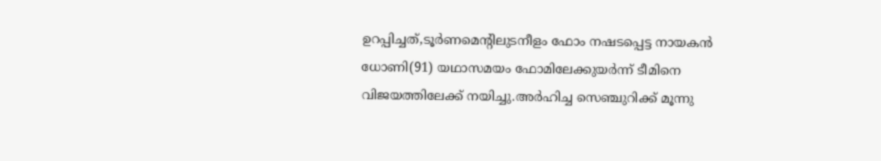ഉറപ്പിച്ചത്,ടൂര്‍ണമെന്റിലുടനീളം ഫോം നഷടപ്പെട്ട നായകന്‍ ധോണി(91) യഥാസമയം ഫോമിലേക്കുയര്‍ന്ന് ടീമിനെ വിജയത്തിലേക്ക് നയിച്ചു.അര്‍ഹിച്ച സെഞ്ചുറിക്ക്‌ മൂന്നു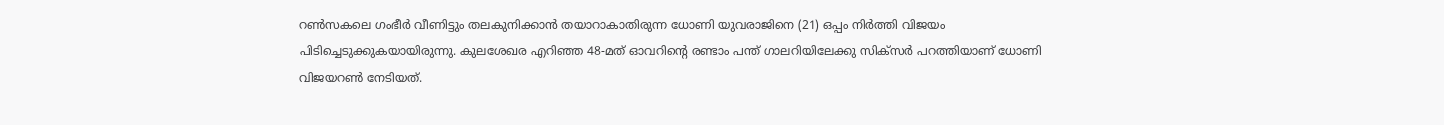റണ്‍സകലെ ഗംഭീര്‍ വീണിട്ടും തലകുനിക്കാന്‍ തയാറാകാതിരുന്ന ധോണി യുവരാജിനെ (21) ഒപ്പം നിര്‍ത്തി വിജയം പിടിച്ചെടുക്കുകയായിരുന്നു. കുലശേഖര എറിഞ്ഞ 48-മത് ഓവറിന്റെ രണ്ടാം പന്ത്‌ ഗാലറിയിലേക്കു സിക്‌സര്‍ പറത്തിയാണ്‌ ധോണി വിജയറണ്‍ നേടിയത്‌.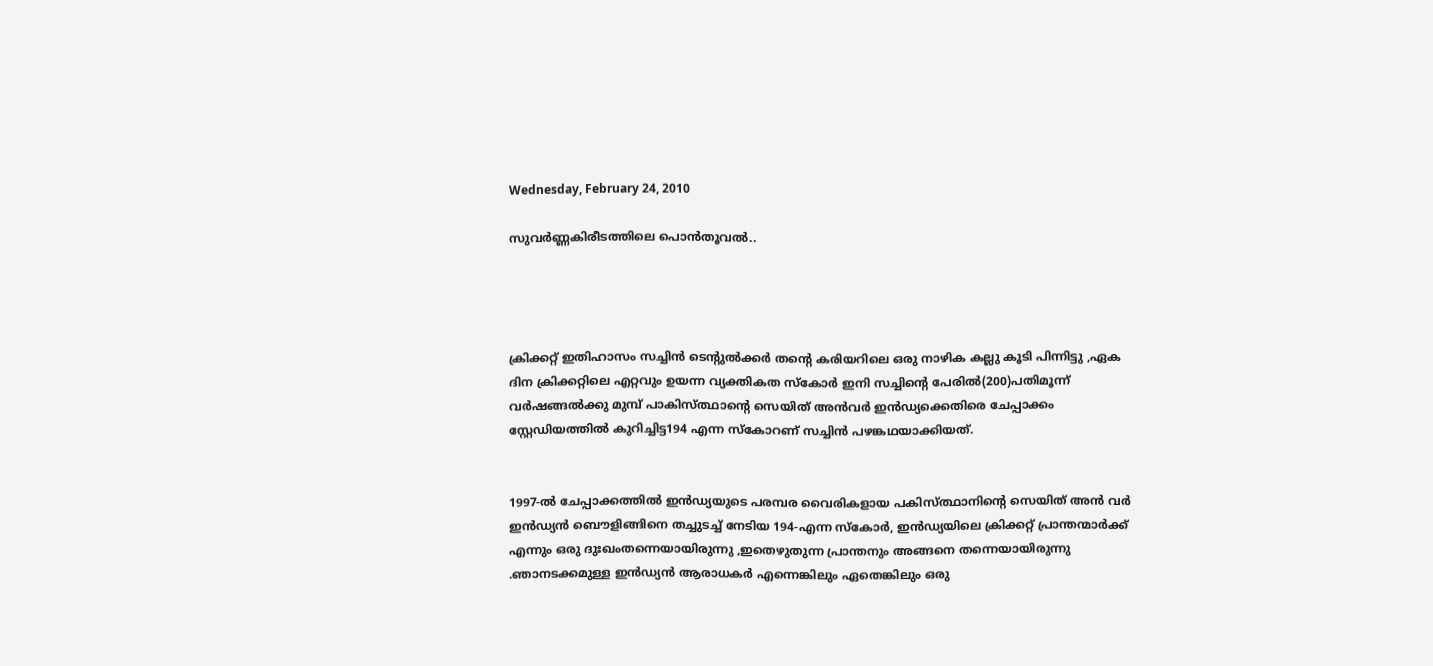Wednesday, February 24, 2010

സുവര്‍ണ്ണകിരീടത്തിലെ പൊന്‍‌തൂവല്‍..




ക്രിക്കറ്റ്‌ ഇതിഹാസം സച്ചിൻ ടെന്റുൽക്കർ തന്റെ കരിയറിലെ ഒരു നാഴിക കല്ലു കൂടി പിന്നിട്ടു ,ഏക ദിന ക്രിക്കറ്റിലെ എറ്റവും ഉയന്ന വ്യക്തികത സ്കോർ ഇനി സച്ചിന്റെ പേരിൽ(200)പതിമൂന്ന് വർഷങ്ങൽക്കു മുമ്പ്‌ പാകിസ്ത്ഥാന്റെ സെയിത്‌ അൻവർ ഇൻഡ്യക്കെതിരെ ചേപ്പ‍ാക്കം സ്റ്റേഡിയത്തിൽ കുറിച്ചിട്ട194 എന്ന സ്കോറണ്‌ സച്ചിൻ പഴങ്കഥയാക്കിയത്‌.


1997-ൽ ചേപ്പാക്കത്തിൽ ഇൻഡ്യയുടെ പരമ്പര വൈരികളായ പകിസ്ത്ഥാനിന്റെ സെയിത്‌ അൻ വർ ഇൻഡ്യൻ ബൌളിങ്ങിനെ തച്ചുടച്ച്‌ നേടിയ 194-എന്ന സ്കോർ, ഇൻഡ്യയിലെ ക്രിക്കറ്റ്‌ പ്രാന്തന്മാർക്ക്‌ എന്നും ഒരു ദുഃഖംതന്നെയായിരുന്നു ,ഇതെഴുതുന്ന പ്രാന്തനും അങ്ങനെ തന്നെയായിരുന്നു .ഞാനടക്കമുള്ള ഇൻഡ്യൻ ആരാധകർ എന്നെങ്കിലും ഏതെങ്കിലും ഒരു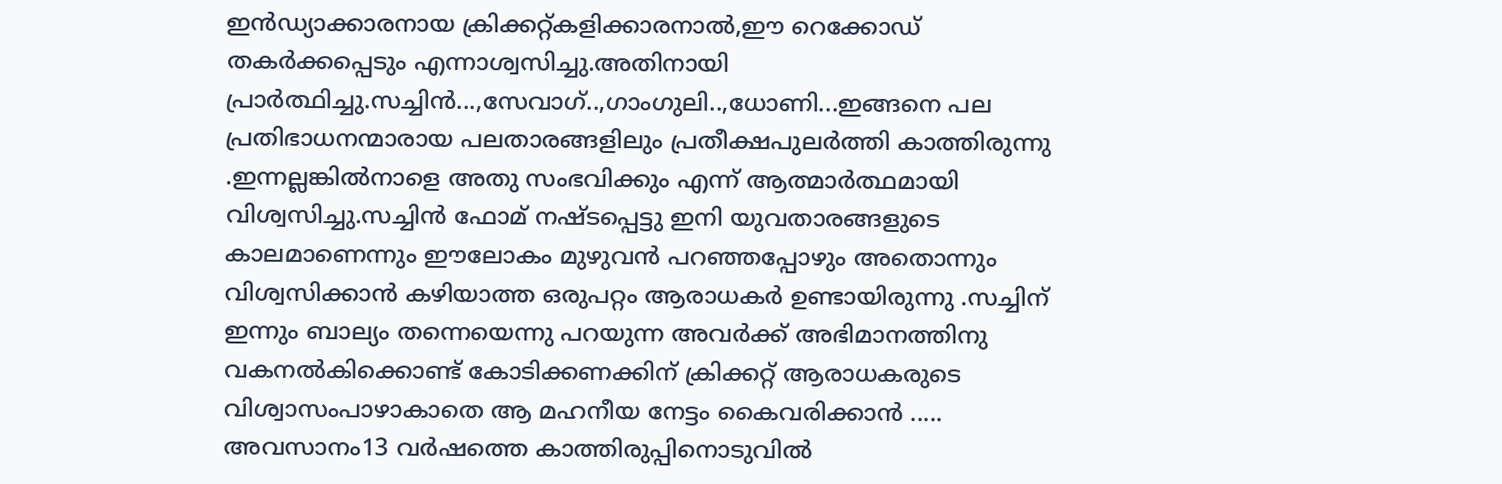ഇൻഡ്യാക്കാരനായ ക്രിക്കറ്റ്‌കളിക്കാരനാല്‍,ഈ റെക്കോഡ്‌ തകർക്കപ്പെടും എന്നാശ്വസിച്ചു.അതിനായി പ്രാർത്ഥിച്ചു.സച്ചിൻ...,സേവാഗ്‌..,ഗാംഗുലി..,ധോണി...ഇങ്ങനെ പല പ്രതിഭാധനന്മാരായ പലതാരങ്ങളിലും പ്രതീക്ഷപുലർത്തി കാത്തിരുന്നു .ഇന്നല്ലങ്കിൽനാളെ അതു സംഭവിക്കും എന്ന് ആത്മാർത്ഥമായി വിശ്വസിച്ചു.സച്ചിൻ ഫോമ്‌ നഷ്ടപ്പെട്ടു ഇനി യുവതാരങ്ങളുടെ കാലമാണെന്നും ഈലോകം മുഴുവൻ പറഞ്ഞപ്പോഴും അതൊന്നും വിശ്വസിക്കാൻ കഴിയാത്ത ഒരുപറ്റം ആരാധകർ ഉണ്ടായിരുന്നു .സച്ചിന്‌ ഇന്നും ബാല്യം തന്നെയെന്നു പറയുന്ന അവർക്ക്‌ അഭിമാനത്തിനു വകനൽകിക്കൊണ്ട്‌ കോടിക്കണക്കിന്‌ ക്രിക്കറ്റ്‌ ആരാധകരുടെ വിശ്വാസംപാഴാകാതെ ആ മഹനീയ നേട്ടം കൈവരിക്കാൻ ..... അവസാനം13 വർഷത്തെ കാത്തിരുപ്പിനൊടുവിൽ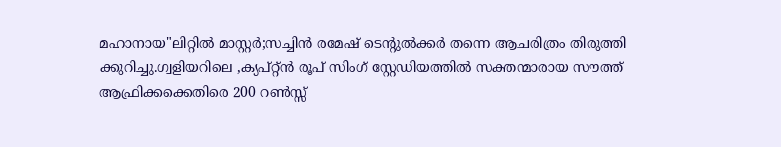മഹാനായ"ലിറ്റിൽ മാസ്റ്റർ;സച്ചിൻ രമേഷ്‌ ടെന്റുൽക്കർ തന്നെ ആചരിത്രം തിരുത്തി ക്കുറിച്ചു.ഗ്വളിയറിലെ ,ക്യപ്റ്റ്ൻ രൂപ്‌ സിംഗ്‌ സ്റ്റേഡിയത്തിൽ സക്തന്മാരായ സൗത്ത്‌ ആഫ്രിക്കക്കെതിരെ 200 റൺസ്സ്‌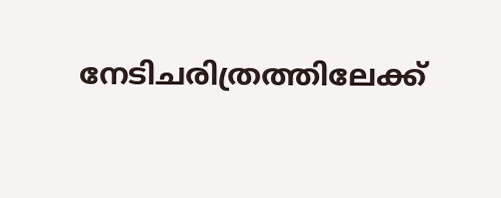നേടിചരിത്രത്തിലേക്ക്‌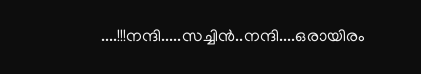....!!!നന്ദി.....സച്ചിൻ..നന്ദി....ഒരായിരം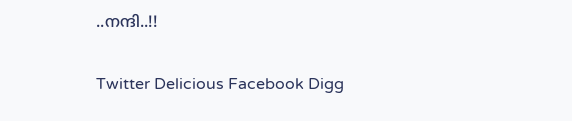..നന്ദി..!!

Twitter Delicious Facebook Digg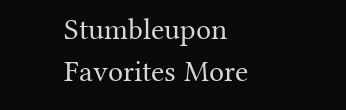Stumbleupon Favorites More